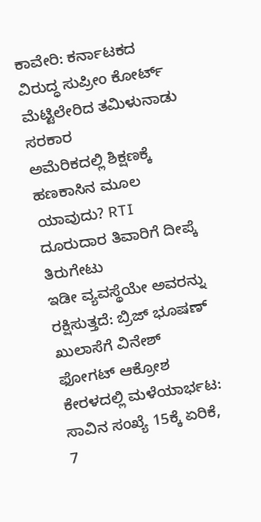ಕಾವೇರಿ: ಕರ್ನಾಟಕದ ವಿರುದ್ಧ ಸುಪ್ರೀಂ ಕೋರ್ಟ್ ಮೆಟ್ಟಿಲೇರಿದ ತಮಿಳುನಾಡು ಸರಕಾರ
ಅಮೆರಿಕದಲ್ಲಿ ಶಿಕ್ಷಣಕ್ಕೆ ಹಣಕಾಸಿನ ಮೂಲ ಯಾವುದು? RTI ದೂರುದಾರ ತಿವಾರಿಗೆ ದೀಪ್ಕೆ ತಿರುಗೇಟು
ಇಡೀ ವ್ಯವಸ್ಥೆಯೇ ಅವರನ್ನು ರಕ್ಷಿಸುತ್ತದೆ: ಬ್ರಿಜ್ ಭೂಷಣ್ ಖುಲಾಸೆಗೆ ವಿನೇಶ್ ಫೋಗಟ್ ಆಕ್ರೋಶ
ಕೇರಳದಲ್ಲಿ ಮಳೆಯಾರ್ಭಟ: ಸಾವಿನ ಸಂಖ್ಯೆ 15ಕ್ಕೆ ಏರಿಕೆ, 7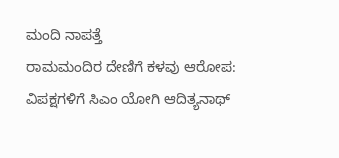ಮಂದಿ ನಾಪತ್ತೆ
ರಾಮಮಂದಿರ ದೇಣಿಗೆ ಕಳವು ಆರೋಪ: ವಿಪಕ್ಷಗಳಿಗೆ ಸಿಎಂ ಯೋಗಿ ಆದಿತ್ಯನಾಥ್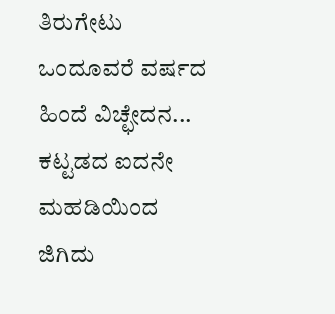ತಿರುಗೇಟು
ಒಂದೂವರೆ ವರ್ಷದ ಹಿಂದೆ ವಿಚ್ಛೇದನ... ಕಟ್ಟಡದ ಐದನೇ ಮಹಡಿಯಿಂದ ಜಿಗಿದು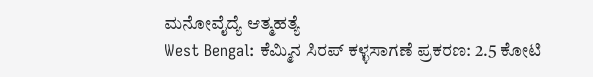ಮನೋವೈದ್ಯೆ ಆತ್ಮಹತ್ಯೆ
West Bengal: ಕೆಮ್ಮಿನ ಸಿರಪ್ ಕಳ್ಳಸಾಗಣೆ ಪ್ರಕರಣ: 2.5 ಕೋಟಿ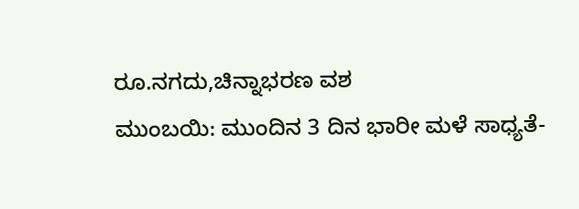ರೂ.ನಗದು,ಚಿನ್ನಾಭರಣ ವಶ
ಮುಂಬಯಿ: ಮುಂದಿನ 3 ದಿನ ಭಾರೀ ಮಳೆ ಸಾಧ್ಯತೆ-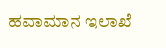ಹವಾಮಾನ ಇಲಾಖೆ